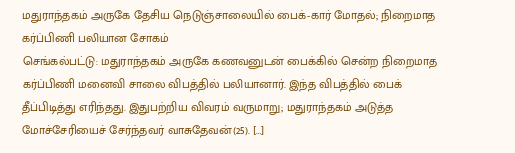மதுராந்தகம் அருகே தேசிய நெடுஞ்சாலையில் பைக்-கார் மோதல்; நிறைமாத கர்ப்பிணி பலியான சோகம்
செங்கல்பட்டு: மதுராந்தகம் அருகே கணவனுடன் பைக்கில் சென்ற நிறைமாத கர்ப்பிணி மனைவி சாலை விபத்தில் பலியானார். இந்த விபத்தில் பைக் தீப்பிடித்து எரிந்தது. இதுபற்றிய விவரம் வருமாறு; மதுராந்தகம் அடுத்த மோச்சேரியைச் சேர்ந்தவர் வாசுதேவன்(25). […]